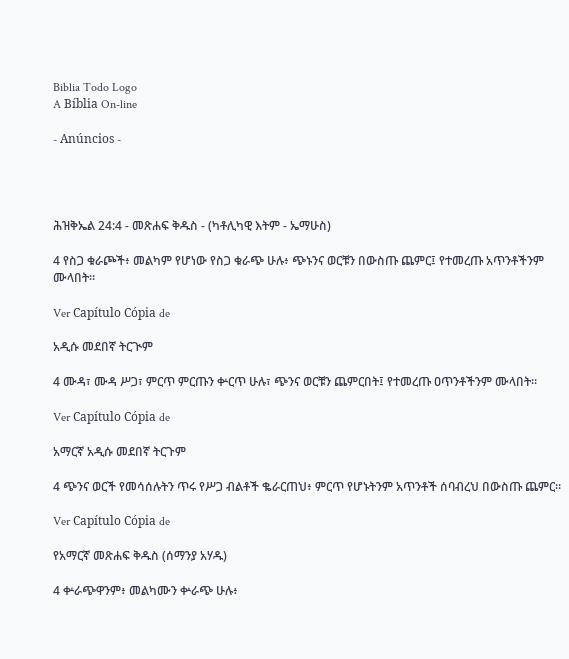Biblia Todo Logo
A Bíblia On-line

- Anúncios -




ሕዝቅኤል 24:4 - መጽሐፍ ቅዱስ - (ካቶሊካዊ እትም - ኤማሁስ)

4 የስጋ ቁራጮች፥ መልካም የሆነው የስጋ ቁራጭ ሁሉ፥ ጭኑንና ወርቹን በውስጡ ጨምር፤ የተመረጡ አጥንቶችንም ሙላበት።

Ver Capítulo Cópia de

አዲሱ መደበኛ ትርጒም

4 ሙዳ፣ ሙዳ ሥጋ፣ ምርጥ ምርጡን ቍርጥ ሁሉ፣ ጭንና ወርቹን ጨምርበት፤ የተመረጡ ዐጥንቶችንም ሙላበት።

Ver Capítulo Cópia de

አማርኛ አዲሱ መደበኛ ትርጉም

4 ጭንና ወርች የመሳሰሉትን ጥሩ የሥጋ ብልቶች ቈራርጠህ፥ ምርጥ የሆኑትንም አጥንቶች ሰባብረህ በውስጡ ጨምር።

Ver Capítulo Cópia de

የአማርኛ መጽሐፍ ቅዱስ (ሰማንያ አሃዱ)

4 ቍራጭዋንም፥ መልካሙን ቍራጭ ሁሉ፥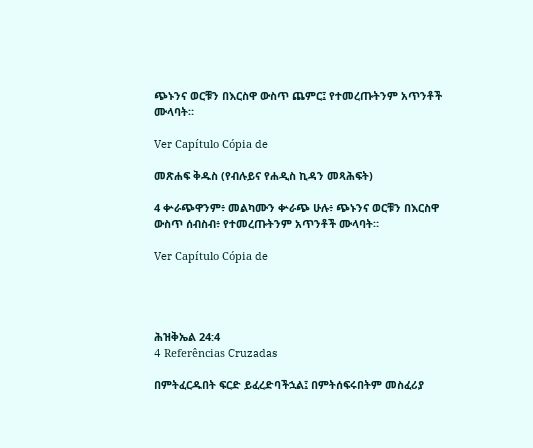ጭኑንና ወርቹን በእርስዋ ውስጥ ጨምር፤ የተመረጡትንም አጥንቶች ሙላባት።

Ver Capítulo Cópia de

መጽሐፍ ቅዱስ (የብሉይና የሐዲስ ኪዳን መጻሕፍት)

4 ቍራጭዋንም፥ መልካሙን ቍራጭ ሁሉ፥ ጭኑንና ወርቹን በእርስዋ ውስጥ ሰብስብ፥ የተመረጡትንም አጥንቶች ሙላባት።

Ver Capítulo Cópia de




ሕዝቅኤል 24:4
4 Referências Cruzadas

በምትፈርዱበት ፍርድ ይፈረድባችኋል፤ በምትሰፍሩበትም መስፈሪያ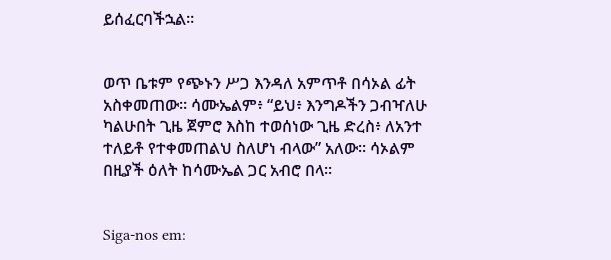ይሰፈርባችኋል።


ወጥ ቤቱም የጭኑን ሥጋ እንዳለ አምጥቶ በሳኦል ፊት አስቀመጠው። ሳሙኤልም፥ “ይህ፥ እንግዶችን ጋብዣለሁ ካልሁበት ጊዜ ጀምሮ እስከ ተወሰነው ጊዜ ድረስ፥ ለአንተ ተለይቶ የተቀመጠልህ ስለሆነ ብላው” አለው። ሳኦልም በዚያች ዕለት ከሳሙኤል ጋር አብሮ በላ።


Siga-nos em: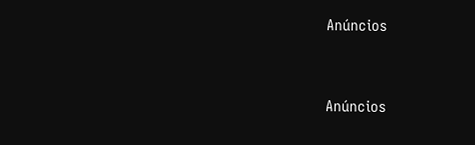Anúncios


Anúncios